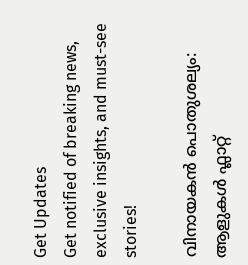Get Updates
Get notified of breaking news, exclusive insights, and must-see stories!

വിനായകന്‍ പൊതുശല്യം: ആളുകള്‍ ഫ്ലാറ്റ്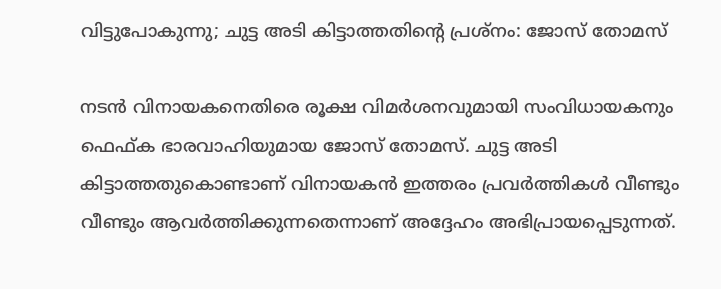വിട്ടുപോകുന്നു; ചുട്ട അടി കിട്ടാത്തതിന്റെ പ്രശ്നം: ജോസ് തോമസ്

നടന്‍ വിനായകനെതിരെ രൂക്ഷ വിമർശനവുമായി സംവിധായകനും ഫെഫ്ക ഭാരവാഹിയുമായ ജോസ് തോമസ്. ചുട്ട അടി കിട്ടാത്തതുകൊണ്ടാണ് വിനായകന്‍ ഇത്തരം പ്രവർത്തികള്‍ വീണ്ടും വീണ്ടും ആവർത്തിക്കുന്നതെന്നാണ് അദ്ദേഹം അഭിപ്രായപ്പെടുന്നത്.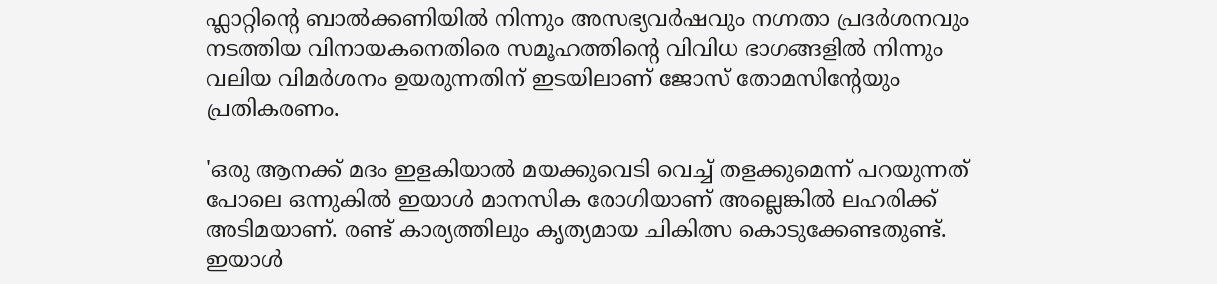ഫ്ലാറ്റിന്റെ ബാല്‍ക്കണിയില്‍ നിന്നും അസഭ്യവർഷവും നഗ്നതാ പ്രദർശനവും നടത്തിയ വിനായകനെതിരെ സമൂഹത്തിന്റെ വിവിധ ഭാഗങ്ങളില്‍ നിന്നും വലിയ വിമർശനം ഉയരുന്നതിന് ഇടയിലാണ് ജോസ് തോമസിന്റേയും പ്രതികരണം.

'ഒരു ആനക്ക് മദം ഇളകിയാല്‍ മയക്കുവെടി വെച്ച് തളക്കുമെന്ന് പറയുന്നത് പോലെ ഒന്നുകില്‍ ഇയാള്‍ മാനസിക രോഗിയാണ് അല്ലെങ്കില്‍ ലഹരിക്ക് അടിമയാണ്. രണ്ട് കാര്യത്തിലും കൃത്യമായ ചികിത്സ കൊടുക്കേണ്ടതുണ്ട്. ഇയാള്‍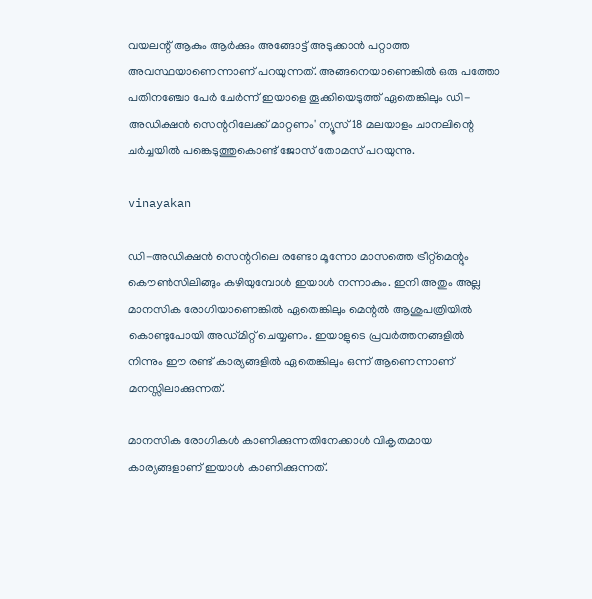വയലന്റ് ആകും ആർക്കും അങ്ങോട്ട് അടുക്കാന്‍ പറ്റാത്ത അവസ്ഥയാണെന്നാണ് പറയുന്നത്. അങ്ങനെയാണെങ്കില്‍ ഒരു പത്തോ പതിനഞ്ചോ പേർ ചേർന്ന് ഇയാളെ തൂക്കിയെടുത്ത് ഏതെങ്കിലും ഡി-അഡിക്ഷന്‍ സെന്ററിലേക്ക് മാറ്റണം' ന്യൂസ് 18 മലയാളം ചാനലിന്റെ ചർച്ചയില്‍ പങ്കെടുത്തുകൊണ്ട് ജോസ് തോമസ് പറയുന്നു.

vinayakan

ഡി-അഡിക്ഷന്‍ സെന്ററിലെ രണ്ടോ മൂന്നോ മാസത്തെ ട്രീറ്റ്മെന്റും കൌണ്‍സിലിങ്ങും കഴിയുമ്പോള്‍ ഇയാള്‍ നന്നാകും. ഇനി അതും അല്ല മാനസിക രോഗിയാണെങ്കില്‍ ഏതെങ്കിലും മെന്റല്‍ ആശുപത്രിയില്‍ കൊണ്ടുപോയി അഡ്മിറ്റ് ചെയ്യണം. ഇയാളുടെ പ്രവർത്തനങ്ങളില്‍ നിന്നും ഈ രണ്ട് കാര്യങ്ങളില്‍ ഏതെങ്കിലും ഒന്ന് ആണെന്നാണ് മനസ്സിലാക്കുന്നത്.

മാനസിക രോഗികള്‍ കാണിക്കുന്നതിനേക്കാള്‍ വികൃതമായ കാര്യങ്ങളാണ് ഇയാള്‍ കാണിക്കുന്നത്.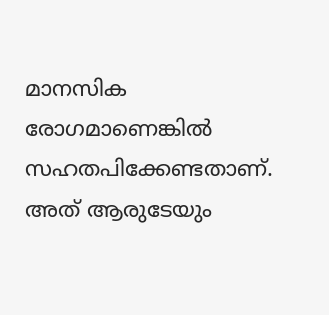മാനസിക രോഗമാണെങ്കില്‍ സഹതപിക്കേണ്ടതാണ്. അത് ആരുടേയും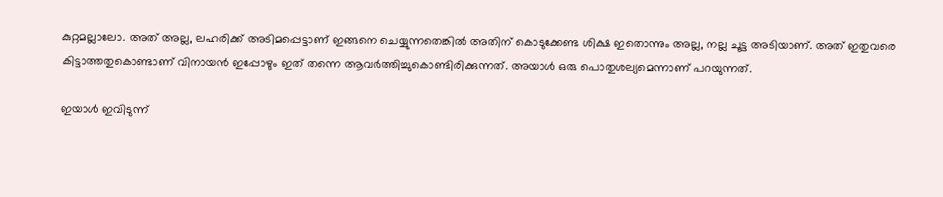കുറ്റമല്ലാലോ. അത് അല്ല, ലഹരിക്ക് അടിമപ്പെട്ടാണ് ഇങ്ങനെ ചെയ്യുന്നതെങ്കില്‍ അതിന് കൊടുക്കേണ്ട ശിക്ഷ ഇതൊന്നും അല്ല, നല്ല ചൂട്ട അടിയാണ്. അത് ഇതുവരെ കിട്ടാത്തതുകൊണ്ടാണ് വിനായന്‍ ഇപ്പോഴും ഇത് തന്നെ ആവർത്തിച്ചുകൊണ്ടിരിക്കുന്നത്. അയാള്‍ ഒരു പൊതുശല്യമെന്നാണ് പറയുന്നത്.

ഇയാള്‍ ഇവിടുന്ന്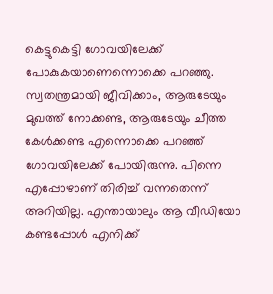കെട്ടുകെട്ടി ഗോവയിലേക്ക് പോകുകയാണെന്നൊക്കെ പറഞ്ഞു. സ്വതന്ത്രമായി ജീവിക്കാം, ആരുടേയും മുഖത്ത് നോക്കണ്ട, ആരുടേയും ചീത്ത കേള്‍ക്കണ്ട എന്നൊക്കെ പറഞ്ഞ് ഗോവയിലേക്ക് പോയിരുന്നു. പിന്നെ എപ്പോഴാണ് തിരിച്ച് വന്നതെന്ന് അറിയില്ല. എന്തായാലും ആ വീഡിയോ കണ്ടപ്പോള്‍ എനിക്ക്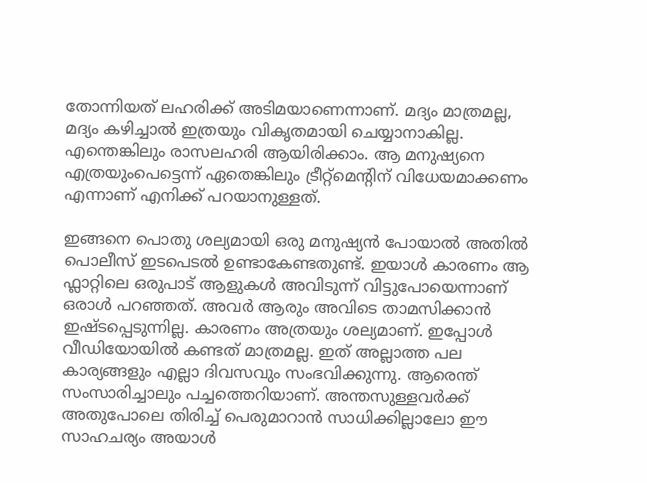തോന്നിയത് ലഹരിക്ക് അടിമയാണെന്നാണ്. മദ്യം മാത്രമല്ല, മദ്യം കഴിച്ചാല്‍ ഇത്രയും വികൃതമായി ചെയ്യാനാകില്ല. എന്തെങ്കിലും രാസലഹരി ആയിരിക്കാം. ആ മനുഷ്യനെ എത്രയുംപെട്ടെന്ന് ഏതെങ്കിലും ട്രീറ്റ്മെന്റിന് വിധേയമാക്കണം എന്നാണ് എനിക്ക് പറയാനുള്ളത്.

ഇങ്ങനെ പൊതു ശല്യമായി ഒരു മനുഷ്യന്‍ പോയാല്‍ അതില്‍ പൊലീസ് ഇടപെടല്‍ ഉണ്ടാകേണ്ടതുണ്ട്. ഇയാള്‍ കാരണം ആ ഫ്ലാറ്റിലെ ഒരുപാട് ആളുകള്‍ അവിടുന്ന് വിട്ടുപോയെന്നാണ് ഒരാള്‍ പറഞ്ഞത്. അവർ ആരും അവിടെ താമസിക്കാന്‍ ഇഷ്ടപ്പെടുന്നില്ല. കാരണം അത്രയും ശല്യമാണ്. ഇപ്പോള്‍ വീഡിയോയില്‍ കണ്ടത് മാത്രമല്ല. ഇത് അല്ലാത്ത പല കാര്യങ്ങളും എല്ലാ ദിവസവും സംഭവിക്കുന്നു. ആരെന്ത് സംസാരിച്ചാലും പച്ചത്തെറിയാണ്. അന്തസുള്ളവർക്ക് അതുപോലെ തിരിച്ച് പെരുമാറാന്‍ സാധിക്കില്ലാലോ ഈ സാഹചര്യം അയാള്‍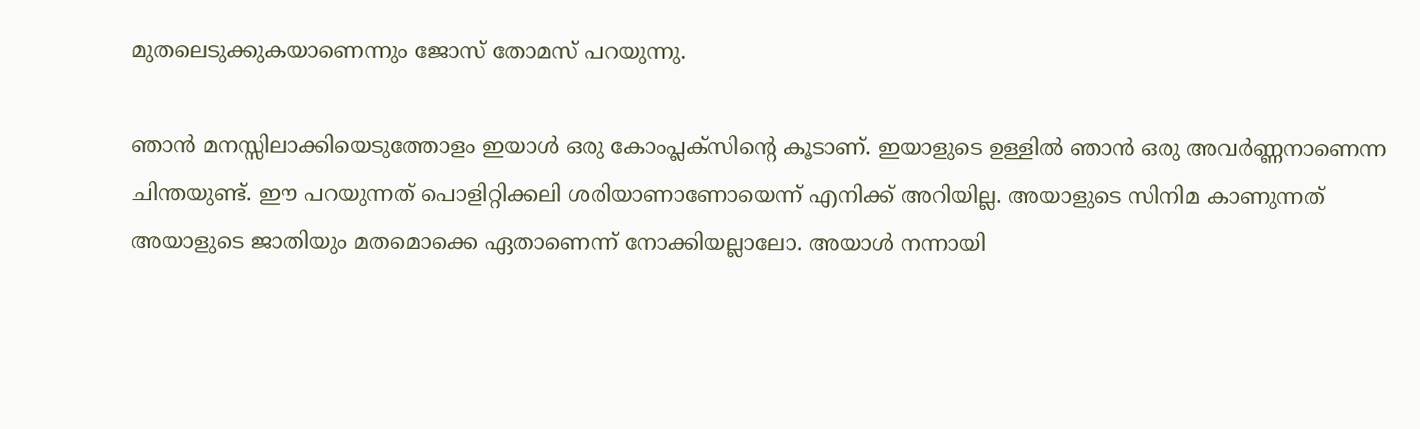മുതലെടുക്കുകയാണെന്നും ജോസ് തോമസ് പറയുന്നു.

ഞാന്‍ മനസ്സിലാക്കിയെടുത്തോളം ഇയാള്‍ ഒരു കോംപ്ലക്സിന്റെ കൂടാണ്. ഇയാളുടെ ഉള്ളില്‍ ഞാന്‍ ഒരു അവർണ്ണനാണെന്ന ചിന്തയുണ്ട്. ഈ പറയുന്നത് പൊളിറ്റിക്കലി ശരിയാണാണോയെന്ന് എനിക്ക് അറിയില്ല. അയാളുടെ സിനിമ കാണുന്നത് അയാളുടെ ജാതിയും മതമൊക്കെ ഏതാണെന്ന് നോക്കിയല്ലാലോ. അയാള്‍ നന്നായി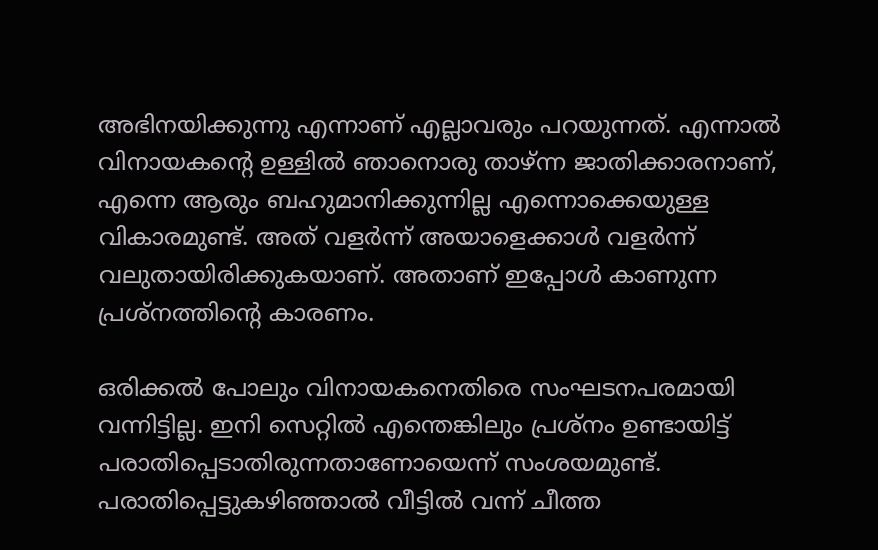അഭിനയിക്കുന്നു എന്നാണ് എല്ലാവരും പറയുന്നത്. എന്നാല്‍ വിനായകന്റെ ഉള്ളില്‍ ഞാനൊരു താഴ്ന്ന ജാതിക്കാരനാണ്, എന്നെ ആരും ബഹുമാനിക്കുന്നില്ല എന്നൊക്കെയുള്ള വികാരമുണ്ട്. അത് വളർന്ന് അയാളെക്കാള്‍ വളർന്ന് വലുതായിരിക്കുകയാണ്. അതാണ് ഇപ്പോള്‍ കാണുന്ന പ്രശ്നത്തിന്റെ കാരണം.

ഒരിക്കല്‍ പോലും വിനായകനെതിരെ സംഘടനപരമായി വന്നിട്ടില്ല. ഇനി സെറ്റില്‍ എന്തെങ്കിലും പ്രശ്നം ഉണ്ടായിട്ട് പരാതിപ്പെടാതിരുന്നതാണോയെന്ന് സംശയമുണ്ട്. പരാതിപ്പെട്ടുകഴിഞ്ഞാല്‍ വീട്ടില്‍ വന്ന് ചീത്ത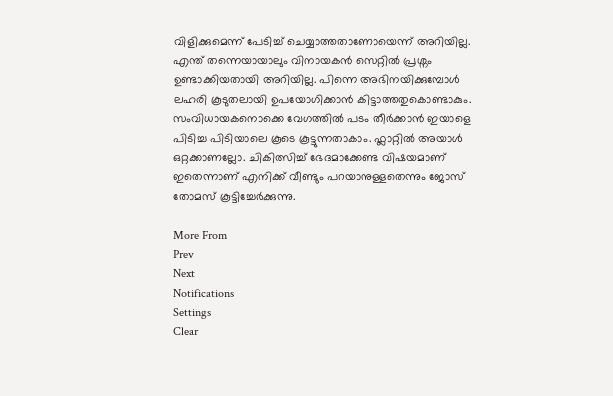വിളിക്കുമെന്ന് പേടിച്ച് ചെയ്യാത്തതാണോയെന്ന് അറിയില്ല. എന്ത് തന്നെയായാലും വിനായകന്‍ സെറ്റില്‍ പ്രശ്നം ഉണ്ടാക്കിയതായി അറിയില്ല. പിന്നെ അഭിനയിക്കുമ്പോള്‍ ലഹരി കൂടുതലായി ഉപയോഗിക്കാന്‍ കിട്ടാത്തതുകൊണ്ടാകും. സംവിധായകനൊക്കെ വേഗത്തില്‍ പടം തീർക്കാന്‍ ഇയാളെ പിടിച്ച പിടിയാലെ കൂടെ കൂട്ടുന്നതാകാം. ഫ്ലാറ്റില്‍ അയാള്‍ ഒറ്റക്കാണല്ലോ. ചികിത്സിച്ച് ഭേദമാക്കേണ്ട വിഷയമാണ് ഇതെന്നാണ് എനിക്ക് വീണ്ടും പറയാനുള്ളതെന്നും ജോസ് തോമസ് കൂട്ടിച്ചേർക്കുന്നു.

More From
Prev
Next
Notifications
Settings
Clear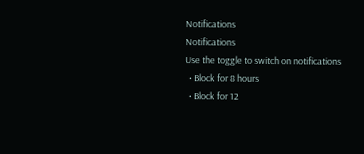Notifications
Notifications
Use the toggle to switch on notifications
  • Block for 8 hours
  • Block for 12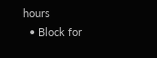hours
  • Block for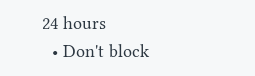24 hours
  • Don't block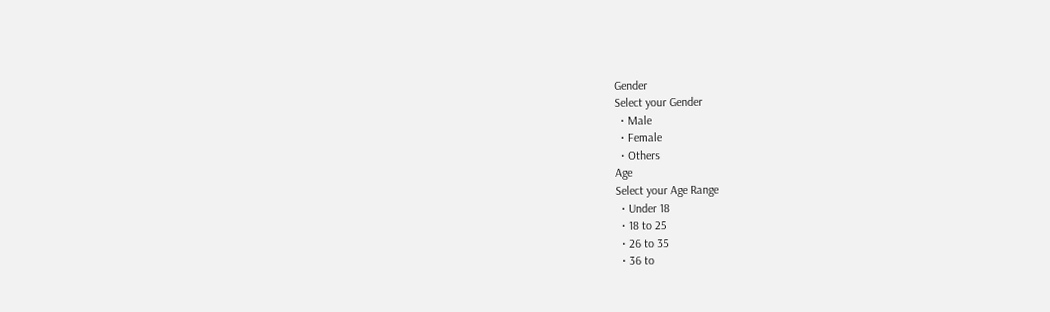Gender
Select your Gender
  • Male
  • Female
  • Others
Age
Select your Age Range
  • Under 18
  • 18 to 25
  • 26 to 35
  • 36 to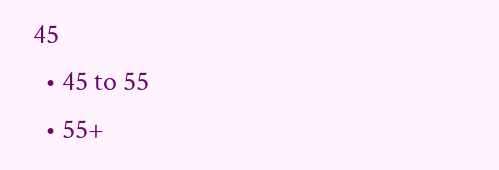45
  • 45 to 55
  • 55+